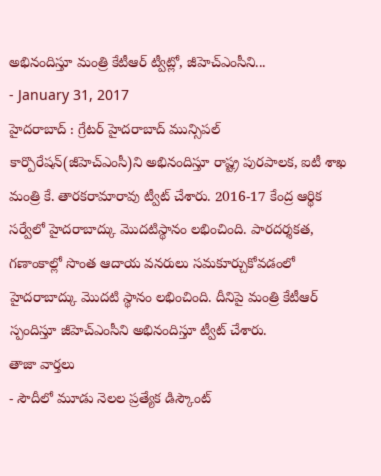అభినందిస్తూ మంత్రి కేటీఆర్ ట్వీట్లో, జీహెచ్ఎంసీని...
- January 31, 2017
హైదరాబాద్ : గ్రేటర్ హైదరాబాద్ మున్సిపల్ కార్పొరేషన్(జీహెచ్ఎంసీ)ని అభినందిస్తూ రాష్ట్ర పురపాలక, ఐటీ శాఖ మంత్రి కే. తారకరామారావు ట్వీట్ చేశారు. 2016-17 కేంద్ర ఆర్థిక సర్వేలో హైదరాబాద్కు మొదటిస్థానం లభించింది. పారదర్శకత, గణాంకాల్లో సొంత ఆదాయ వనరులు సమకూర్చుకోవడంలో హైదరాబాద్కు మొదటి స్థానం లభించింది. దీనిపై మంత్రి కేటీఆర్ స్పందిస్తూ జీహెచ్ఎంసీని అభినందిస్తూ ట్వీట్ చేశారు.
తాజా వార్తలు
- సౌదీలో మూడు నెలల ప్రత్యేక డిస్కౌంట్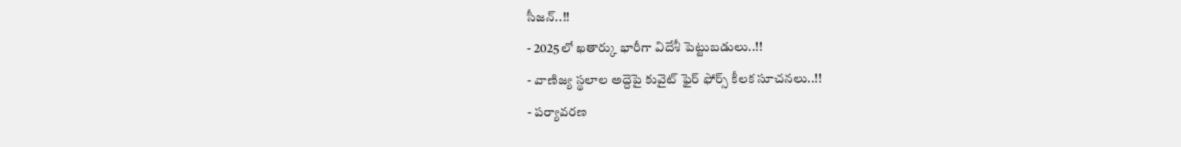సీజన్..!!
- 2025లో ఖతార్కు భారీగా విదేశీ పెట్టుబడులు..!!
- వాణిజ్య స్థలాల అద్దెపై కువైట్ ఫైర్ ఫోర్స్ కీలక సూచనలు..!!
- పర్యావరణ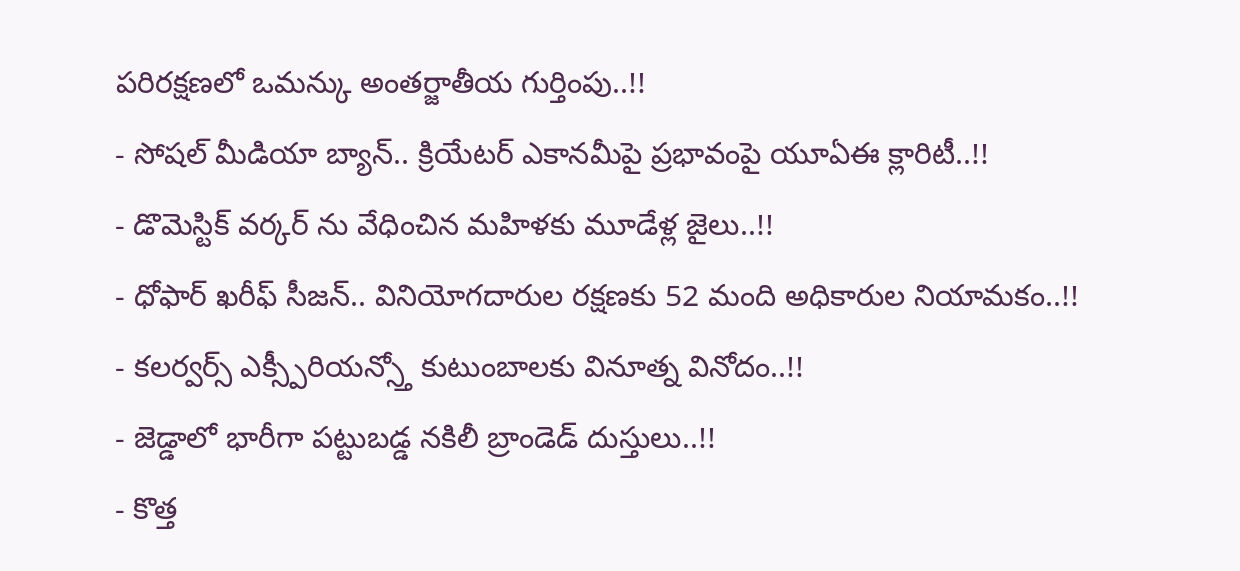పరిరక్షణలో ఒమన్కు అంతర్జాతీయ గుర్తింపు..!!
- సోషల్ మీడియా బ్యాన్.. క్రియేటర్ ఎకానమీపై ప్రభావంపై యూఏఈ క్లారిటీ..!!
- డొమెస్టిక్ వర్కర్ ను వేధించిన మహిళకు మూడేళ్ల జైలు..!!
- ధోఫార్ ఖరీఫ్ సీజన్.. వినియోగదారుల రక్షణకు 52 మంది అధికారుల నియామకం..!!
- కలర్వర్స్ ఎక్స్పీరియన్స్తో కుటుంబాలకు వినూత్న వినోదం..!!
- జెడ్డాలో భారీగా పట్టుబడ్డ నకిలీ బ్రాండెడ్ దుస్తులు..!!
- కొత్త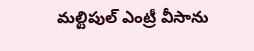మల్టిపుల్ ఎంట్రీ వీసాను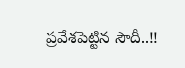ప్రవేశపెట్టిన సౌదీ..!!